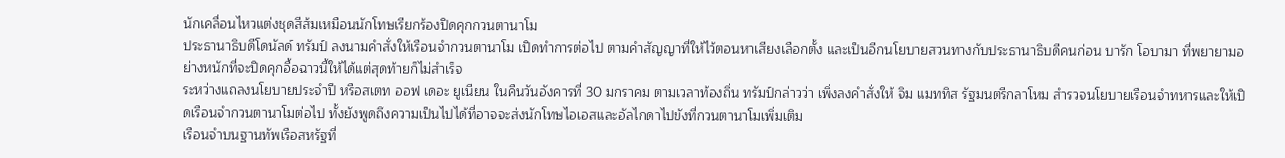นักเคลื่อนไหวแต่งชุดสีส้มเหมือนนักโทษเรียกร้องปิดคุกกวนตานาโม
ประธานาธิบดีโดนัลด์ ทรัมป์ ลงนามคำสั่งให้เรือนจำกวนตานาโม เปิดทำการต่อไป ตามคำสัญญาที่ให้ไว้ตอนหาเสียงเลือกตั้ง และเป็นอีกนโยบายสวนทางกับประธานาธิบดีคนก่อน บารัก โอบามา ที่พยายามอย่างหนักที่จะปิดคุกอื้อฉาวนี้ให้ได้แต่สุดท้ายก็ไม่สำเร็จ
ระหว่างแถลงนโยบายประจำปี หรือสเตท ออฟ เดอะ ยูเนียน ในคืนวันอังคารที่ 30 มกราคม ตามเวลาท้องถิ่น ทรัมป์กล่าวว่า เพิ่งลงคำสั่งให้ จิม แมททิส รัฐมนตรีกลาโหม สำรวจนโยบายเรือนจำทหารและให้เปิดเรือนจำกวนตานาโมต่อไป ทั้งยังพูดถึงความเป็นไปได้ที่อาจจะส่งนักโทษไอเอสและอัลไกดาไปขังที่กวนตานาโมเพิ่มเติม
เรือนจำบนฐานทัพเรือสหรัฐที่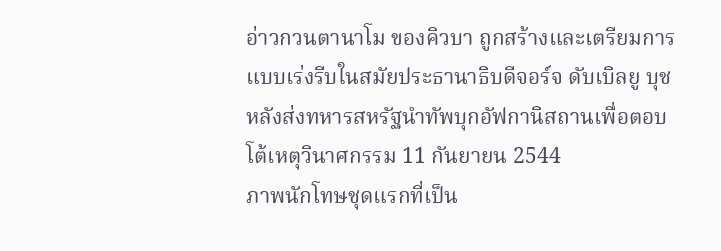อ่าวกวนตานาโม ของคิวบา ถูกสร้างและเตรียมการแบบเร่งรีบในสมัยประธานาธิบดีจอร์จ ดับเบิลยู บุช หลังส่งทหารสหรัฐนำทัพบุกอัฟกานิสถานเพื่อตอบโต้เหตุวินาศกรรม 11 กันยายน 2544
ภาพนักโทษชุดแรกที่เป็น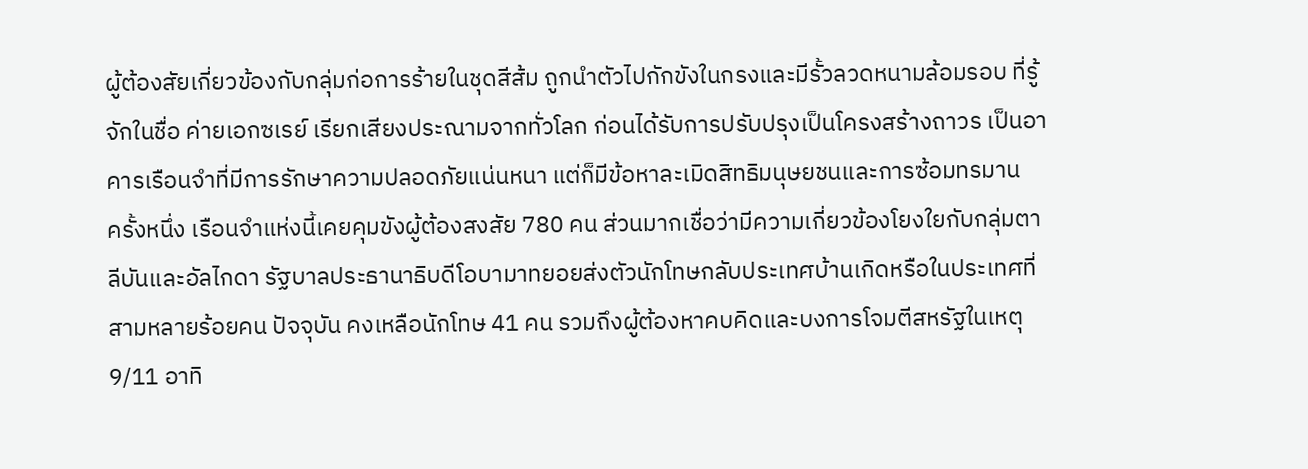ผู้ต้องสัยเกี่ยวข้องกับกลุ่มก่อการร้ายในชุดสีส้ม ถูกนำตัวไปกักขังในกรงและมีรั้วลวดหนามล้อมรอบ ที่รู้จักในชื่อ ค่ายเอกซเรย์ เรียกเสียงประณามจากทั่วโลก ก่อนได้รับการปรับปรุงเป็นโครงสร้างถาวร เป็นอาคารเรือนจำที่มีการรักษาความปลอดภัยแน่นหนา แต่ก็มีข้อหาละเมิดสิทธิมนุษยชนและการซ้อมทรมาน
ครั้งหนึ่ง เรือนจำแห่งนี้เคยคุมขังผู้ต้องสงสัย 780 คน ส่วนมากเชื่อว่ามีความเกี่ยวข้องโยงใยกับกลุ่มตาลีบันและอัลไกดา รัฐบาลประธานาธิบดีโอบามาทยอยส่งตัวนักโทษกลับประเทศบ้านเกิดหรือในประเทศที่สามหลายร้อยคน ปัจจุบัน คงเหลือนักโทษ 41 คน รวมถึงผู้ต้องหาคบคิดและบงการโจมตีสหรัฐในเหตุ 9/11 อาทิ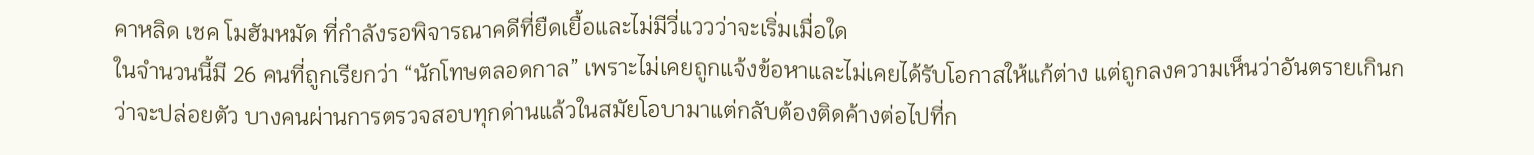คาหลิด เชค โมฮัมหมัด ที่กำลังรอพิจารณาคดีที่ยืดเยื้อและไม่มีวี่แววว่าจะเริ่มเมื่อใด
ในจำนวนนี้มี 26 คนที่ถูกเรียกว่า “นักโทษตลอดกาล” เพราะไม่เคยถูกแจ้งข้อหาและไม่เคยได้รับโอกาสให้แก้ต่าง แต่ถูกลงความเห็นว่าอันตรายเกินกว่าจะปล่อยตัว บางคนผ่านการตรวจสอบทุกด่านแล้วในสมัยโอบามาแต่กลับต้องติดค้างต่อไปที่ก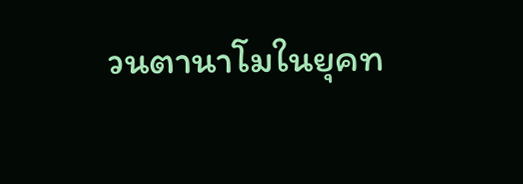วนตานาโมในยุคท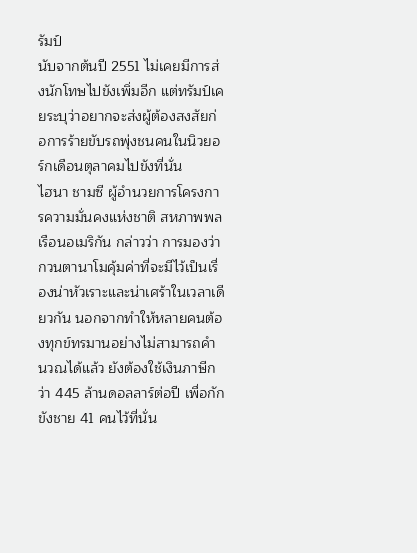รัมป์
นับจากต้นปี 2551 ไม่เคยมีการส่งนักโทษไปขังเพิ่มอีก แต่ทรัมป์เคยระบุว่าอยากจะส่งผู้ต้องสงสัยก่อการร้ายขับรถพุ่งชนคนในนิวยอร์กเดือนตุลาคมไปขังที่นั่น
ไฮนา ชามซี ผู้อำนวยการโครงการความมั่นคงแห่งชาติ สหภาพพลเรือนอเมริกัน กล่าวว่า การมองว่ากวนตานาโมคุ้มค่าที่จะมีไว้เป็นเรื่องน่าหัวเราะและน่าเศร้าในเวลาเดียวกัน นอกจากทำให้หลายคนต้องทุกข์ทรมานอย่างไม่สามารถคำนวณได้แล้ว ยังต้องใช้เงินภาษีกว่า 445 ล้านดอลลาร์ต่อปี เพื่อกักขังชาย 41 คนไว้ที่นั่น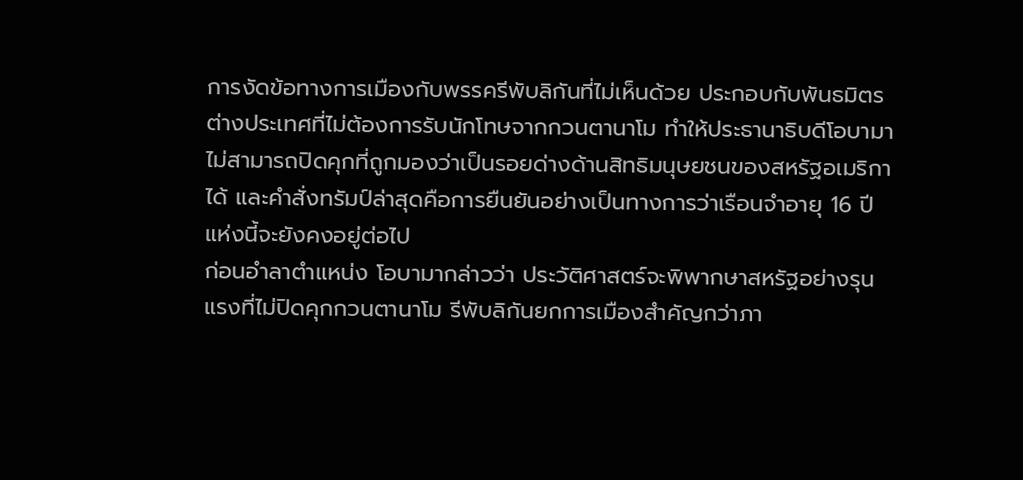การงัดข้อทางการเมืองกับพรรครีพับลิกันที่ไม่เห็นด้วย ประกอบกับพันธมิตรต่างประเทศที่ไม่ต้องการรับนักโทษจากกวนตานาโม ทำให้ประธานาธิบดีโอบามาไม่สามารถปิดคุกที่ถูกมองว่าเป็นรอยด่างด้านสิทธิมนุษยชนของสหรัฐอเมริกาได้ และคำสั่งทรัมป์ล่าสุดคือการยืนยันอย่างเป็นทางการว่าเรือนจำอายุ 16 ปีแห่งนี้จะยังคงอยู่ต่อไป
ก่อนอำลาตำแหน่ง โอบามากล่าวว่า ประวัติศาสตร์จะพิพากษาสหรัฐอย่างรุนแรงที่ไม่ปิดคุกกวนตานาโม รีพับลิกันยกการเมืองสำคัญกว่าภา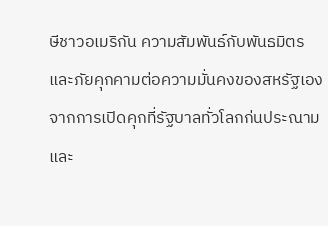ษีชาวอเมริกัน ความสัมพันธ์กับพันธมิตร และภัยคุกคามต่อความมั่นคงของสหรัฐเอง จากการเปิดคุกที่รัฐบาลทั่วโลกก่นประณาม และ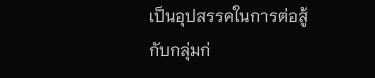เป็นอุปสรรคในการต่อสู้กับกลุ่มก่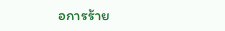อการร้าย